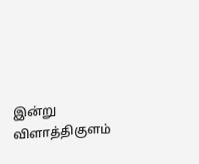இன்று விளாத்திகுளம்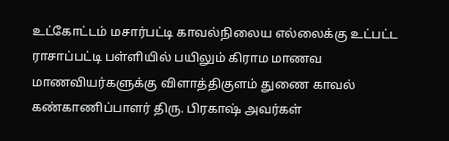உட்கோட்டம் மசார்பட்டி காவல்நிலைய எல்லைக்கு உட்பட்ட ராசாப்பட்டி பள்ளியில் பயிலும் கிராம மாணவ மாணவியர்களுக்கு விளாத்திகுளம் துணை காவல் கண்காணிப்பாளர் திரு. பிரகாஷ் அவர்கள்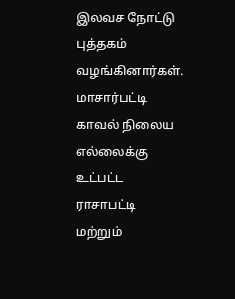இலவச நோட்டு புத்தகம் வழங்கினார்கள்.
மாசார்பட்டி காவல் நிலைய எல்லைக்கு உட்பட்ட ராசாபட்டி மற்றும்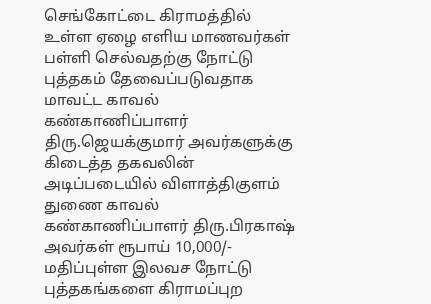செங்கோட்டை கிராமத்தில் உள்ள ஏழை எளிய மாணவர்கள் பள்ளி செல்வதற்கு நோட்டு புத்தகம் தேவைப்படுவதாக மாவட்ட காவல் கண்காணிப்பாளர் திரு.ஜெயக்குமார் அவர்களுக்கு கிடைத்த தகவலின் அடிப்படையில் விளாத்திகுளம் துணை காவல் கண்காணிப்பாளர் திரு.பிரகாஷ் அவர்கள் ரூபாய் 10,000/- மதிப்புள்ள இலவச நோட்டு புத்தகங்களை கிராமப்புற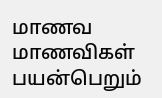மாணவ மாணவிகள் பயன்பெறும்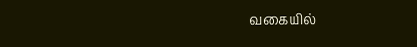வகையில்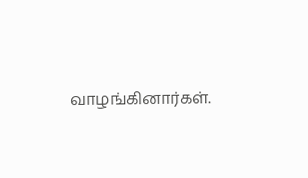வாழங்கினார்கள்.